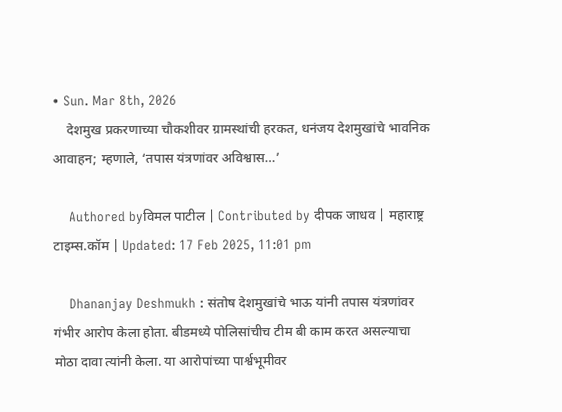• Sun. Mar 8th, 2026
    देशमुख प्रकरणाच्या चौकशीवर ग्रामस्थांची हरकत, धनंजय देशमुखांचे भावनिक आवाहन; म्हणाले, ‘तपास यंत्रणांवर अविश्वास…’

    Authored byविमल पाटील | Contributed by दीपक जाधव | महाराष्ट्र टाइम्स.कॉम | Updated: 17 Feb 2025, 11:01 pm

    Dhananjay Deshmukh : संतोष देशमुखांचे भाऊ यांनी तपास यंत्रणांवर गंभीर आरोप केला होता. बीडमध्ये पोलिसांचीच टीम बी काम करत असल्याचा मोठा दावा त्यांनी केला. या आरोपांच्या पार्श्वभूमीवर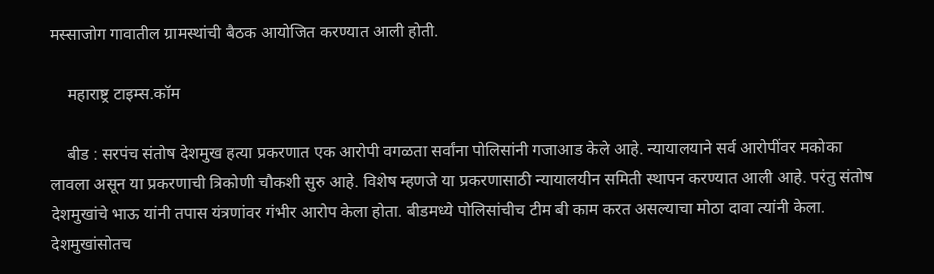मस्साजोग गावातील ग्रामस्थांची बैठक आयोजित करण्यात आली होती.

    महाराष्ट्र टाइम्स.कॉम

    बीड : सरपंच संतोष देशमुख हत्या प्रकरणात एक आरोपी वगळता सर्वांना पोलिसांनी गजाआड केले आहे. न्यायालयाने सर्व आरोपींवर मकोका लावला असून या प्रकरणाची त्रिकोणी चौकशी सुरु आहे. विशेष म्हणजे या प्रकरणासाठी न्यायालयीन समिती स्थापन करण्यात आली आहे. परंतु संतोष देशमुखांचे भाऊ यांनी तपास यंत्रणांवर गंभीर आरोप केला होता. बीडमध्ये पोलिसांचीच टीम बी काम करत असल्याचा मोठा दावा त्यांनी केला. देशमुखांसोतच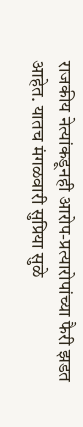राजकीय नेत्यांकडूनही आरोप-प्रत्यारोपांच्या फैरी झडत आहेत. यातच मंगळवारी सुप्रिया सुळे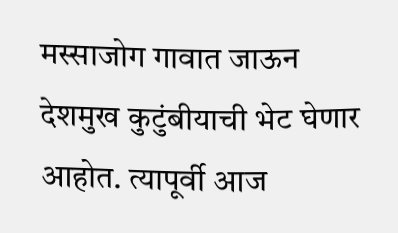मस्साजोग गावात जाऊन देशमुख कुटुंबीयाची भेट घेणार आहोत. त्यापूर्वी आज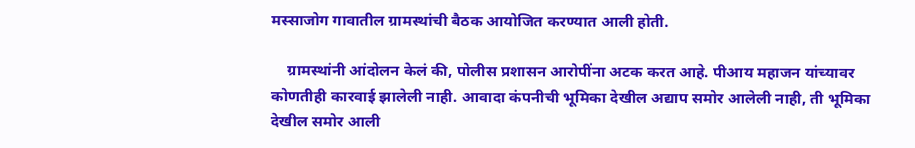मस्साजोग गावातील ग्रामस्थांची बैठक आयोजित करण्यात आली होती.

    ग्रामस्थांनी आंदोलन केलं की, पोलीस प्रशासन आरोपींना अटक करत आहे. पीआय महाजन यांच्यावर कोणतीही कारवाई झालेली नाही. आवादा कंपनीची भूमिका देखील अद्याप समोर आलेली नाही, ती भूमिका देखील समोर आली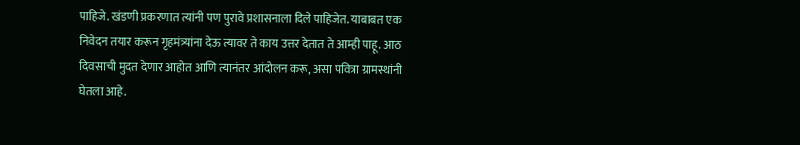पाहिजे. खंडणी प्रकरणात त्यांनी पण पुरावे प्रशासनाला दिले पाहिजेत. याबाबत एक निवेदन तयार करून गृहमंत्र्यांना देऊ त्यावर ते काय उत्तर देतात ते आम्ही पाहू. आठ दिवसाची मुदत देणार आहोत आणि त्यानंतर आंदोलन करू, असा पवित्रा ग्रामस्थांनी घेतला आहे.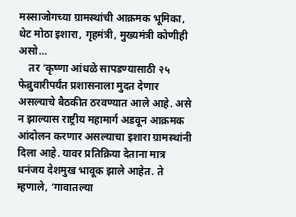मस्साजोगच्या ग्रामस्थांची आक्रमक भूमिका, थेट मोठा इशारा, गृहमंत्री, मुख्यमंत्री कोणीही असो…
    तर ‘कृष्णा आंधळे सापडण्यासाठी २५ फेब्रुवारीपर्यंत प्रशासनाला मुदत देणार असल्याचे बैठकीत ठरवण्यात आले आहे. असे न झाल्यास राष्ट्रीय महामार्ग अडवून आक्रमक आंदोलन करणार असल्याचा इशारा ग्रामस्थांनी दिला आहे. यावर प्रतिक्रिया देताना मात्र धनंजय देशमुख भावूक झाले आहेत. ते म्हणाले, ‘गावातल्या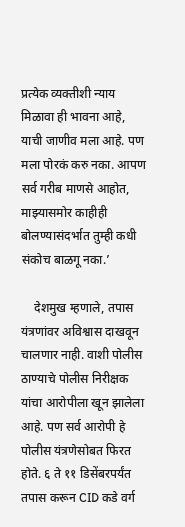प्रत्येक व्यक्तीशी न्याय मिळावा ही भावना आहे, याची जाणीव मला आहे. पण मला पोरकं करु नका. आपण सर्व गरीब माणसे आहोत, माझ्यासमोर काहीही बोलण्यासंदर्भात तुम्ही कधी संकोच बाळगू नका.’

    देशमुख म्हणाले, तपास यंत्रणांवर अविश्वास दाखवून चालणार नाही. वाशी पोलीस ठाण्याचे पोलीस निरीक्षक यांचा आरोपीला खून झालेला आहे. पण सर्व आरोपी हे पोलीस यंत्रणेसोबत फिरत होते. ६ ते ११ डिसेंबरपर्यंत तपास करून CID कडे वर्ग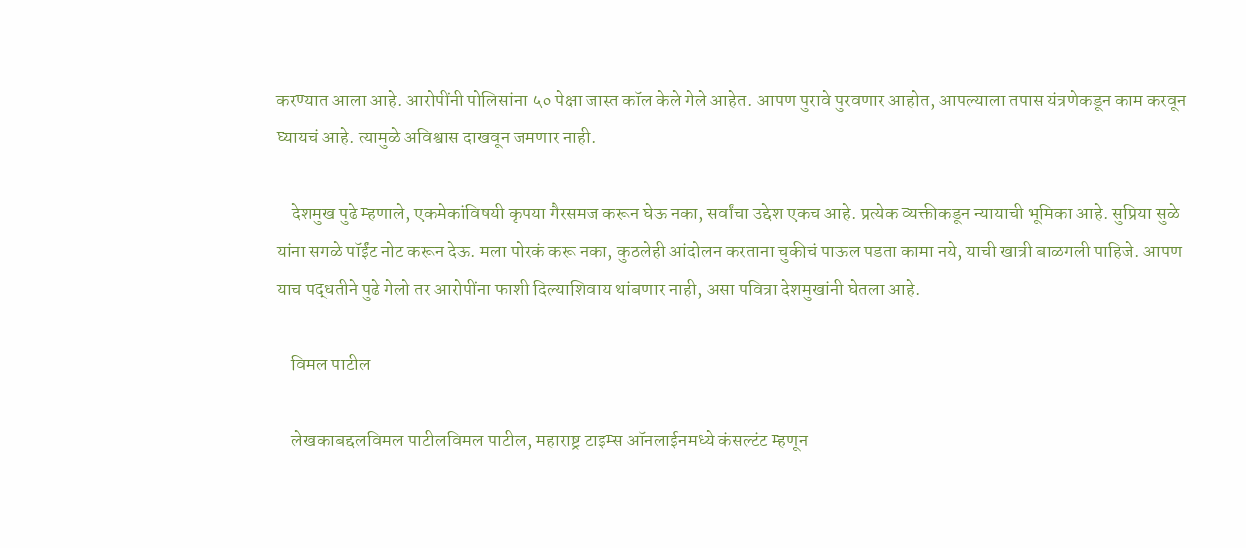करण्यात आला आहे. आरोपींनी पोलिसांना ५० पेक्षा जास्त कॉल केले गेले आहेत. आपण पुरावे पुरवणार आहोत, आपल्याला तपास यंत्रणेकडून काम करवून घ्यायचं आहे. त्यामुळे अविश्वास दाखवून जमणार नाही.

    देशमुख पुढे म्हणाले, एकमेकांविषयी कृपया गैरसमज करून घेऊ नका, सर्वांचा उद्देश एकच आहे. प्रत्येक व्यक्तीकडून न्यायाची भूमिका आहे. सुप्रिया सुळे यांना सगळे पॉईंट नोट करून देऊ. मला पोरकं करू नका, कुठलेही आंदोलन करताना चुकीचं पाऊल पडता कामा नये, याची खात्री बाळगली पाहिजे. आपण याच पद्धतीने पुढे गेलो तर आरोपींना फाशी दिल्याशिवाय थांबणार नाही, असा पवित्रा देशमुखांनी घेतला आहे.

    विमल पाटील

    लेखकाबद्दलविमल पाटीलविमल पाटील, महाराष्ट्र टाइम्स ऑनलाईनमध्ये कंसल्टंट म्हणून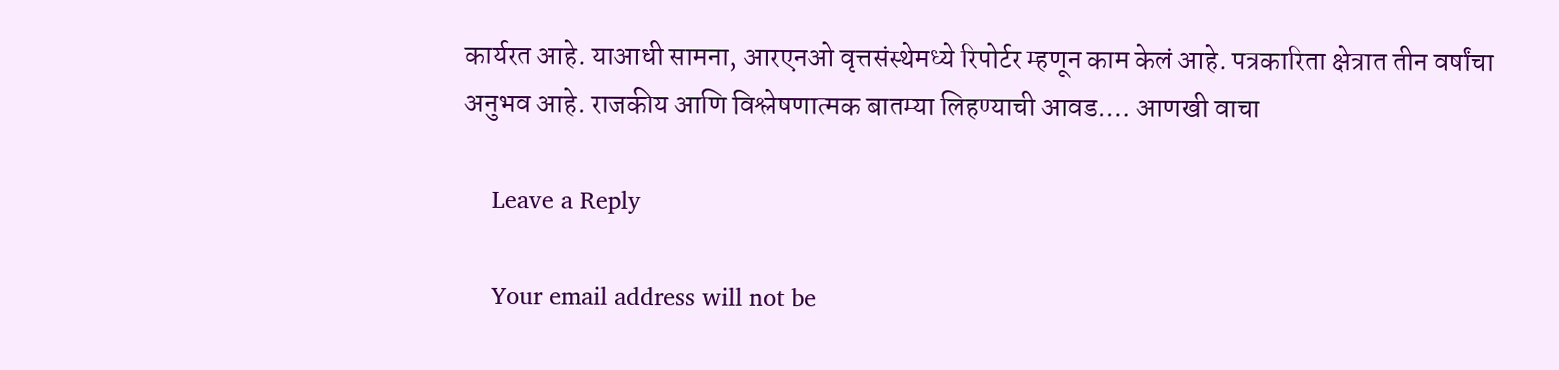कार्यरत आहे. याआधी सामना, आरएनओ वृत्तसंस्थेमध्ये रिपोर्टर म्हणून काम केलं आहे. पत्रकारिता क्षेत्रात तीन वर्षांचा अनुभव आहे. राजकीय आणि विश्लेषणात्मक बातम्या लिहण्याची आवड.… आणखी वाचा

    Leave a Reply

    Your email address will not be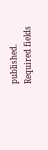published. Required fields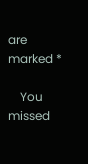are marked *

    You missed